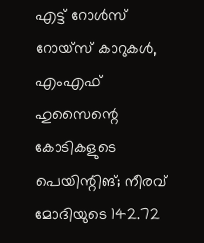എട്ട് റോള്‍സ് റോയ്‌സ് കാറുകള്‍,  എംഎഫ് ഹുസൈന്റെ കോടികളുടെ പെയിന്റിങ്; നീരവ് മോദിയുടെ 142.72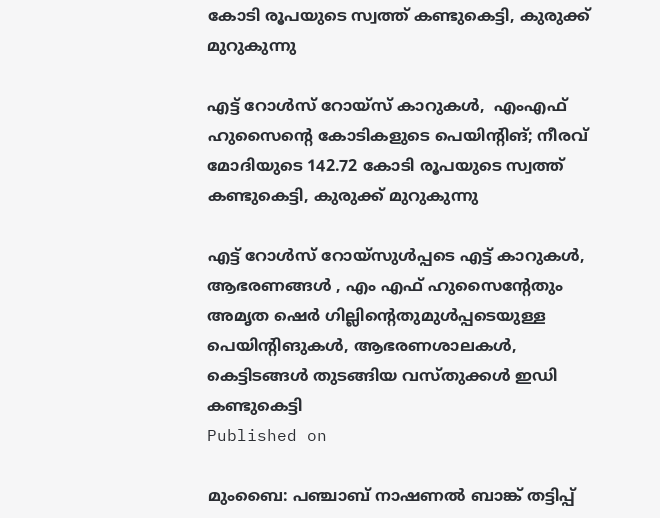കോടി രൂപയുടെ സ്വത്ത് കണ്ടുകെട്ടി, കുരുക്ക് മുറുകുന്നു

എട്ട് റോള്‍സ് റോയ്‌സ് കാറുകള്‍,  എംഎഫ് ഹുസൈന്റെ കോടികളുടെ പെയിന്റിങ്; നീരവ് മോദിയുടെ 142.72 കോടി രൂപയുടെ സ്വത്ത് കണ്ടുകെട്ടി, കുരുക്ക് മുറുകുന്നു

എട്ട് റോള്‍സ് റോയ്‌സുള്‍പ്പടെ എട്ട് കാറുകള്‍, ആഭരണങ്ങള്‍ , എം എഫ് ഹുസൈന്റേതും അമൃത ഷെര്‍ ഗില്ലിന്റെതുമുള്‍പ്പടെയുള്ള പെയിന്റിങുകള്‍, ആഭരണശാലകള്‍, കെട്ടിടങ്ങള്‍ തുടങ്ങിയ വസ്തുക്കള്‍ ഇഡി കണ്ടുകെട്ടി
Published on

മുംബൈ: പഞ്ചാബ് നാഷണല്‍ ബാങ്ക് തട്ടിപ്പ്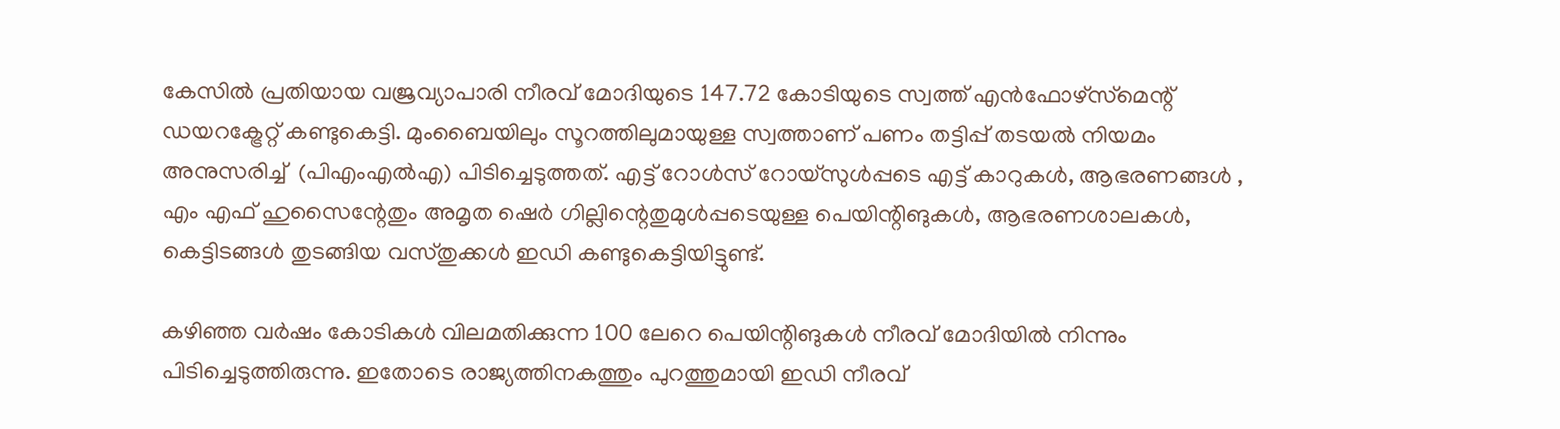കേസില്‍ പ്രതിയായ വജ്രവ്യാപാരി നീരവ് മോദിയുടെ 147.72 കോടിയുടെ സ്വത്ത് എന്‍ഫോഴ്‌സ്‌മെന്റ് ഡയറക്ട്രേറ്റ് കണ്ടുകെട്ടി. മുംബൈയിലും സൂറത്തിലുമായുള്ള സ്വത്താണ് പണം തട്ടിപ്പ് തടയല്‍ നിയമം അനുസരിച്ച്  (പിഎംഎല്‍എ) പിടിച്ചെടുത്തത്. എട്ട് റോള്‍സ് റോയ്‌സുള്‍പ്പടെ എട്ട് കാറുകള്‍, ആഭരണങ്ങള്‍ , എം എഫ് ഹുസൈന്റേതും അമൃത ഷെര്‍ ഗില്ലിന്റെതുമുള്‍പ്പടെയുള്ള പെയിന്റിങുകള്‍, ആഭരണശാലകള്‍, കെട്ടിടങ്ങള്‍ തുടങ്ങിയ വസ്തുക്കള്‍ ഇഡി കണ്ടുകെട്ടിയിട്ടുണ്ട്.

കഴിഞ്ഞ വര്‍ഷം കോടികള്‍ വിലമതിക്കുന്ന 100 ലേറെ പെയിന്റിങുകള്‍ നീരവ് മോദിയില്‍ നിന്നും പിടിച്ചെടുത്തിരുന്നു. ഇതോടെ രാജ്യത്തിനകത്തും പുറത്തുമായി ഇഡി നീരവ്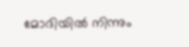മോദിയില്‍ നിന്നും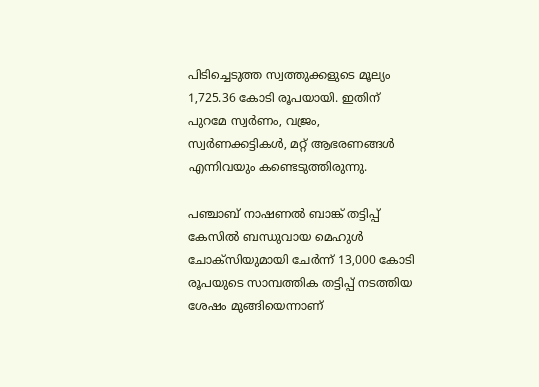പിടിച്ചെടുത്ത സ്വത്തുക്കളുടെ മൂല്യം 1,725.36 കോടി രൂപയായി. ഇതിന് പുറമേ സ്വര്‍ണം, വജ്രം, സ്വര്‍ണക്കട്ടികള്‍, മറ്റ് ആഭരണങ്ങള്‍ എന്നിവയും കണ്ടെടുത്തിരുന്നു.

പഞ്ചാബ് നാഷണല്‍ ബാങ്ക് തട്ടിപ്പ് കേസില്‍ ബന്ധുവായ മെഹുള്‍ ചോക്‌സിയുമായി ചേര്‍ന്ന് 13,000 കോടി രൂപയുടെ സാമ്പത്തിക തട്ടിപ്പ് നടത്തിയ ശേഷം മുങ്ങിയെന്നാണ്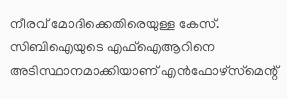നീരവ് മോദിക്കെതിരെയുള്ള കേസ്. സിബിഐയുടെ എഫ്‌ഐആറിനെ അടിസ്ഥാനമാക്കിയാണ് എന്‍ഫോഴ്‌സ്‌മെന്റ്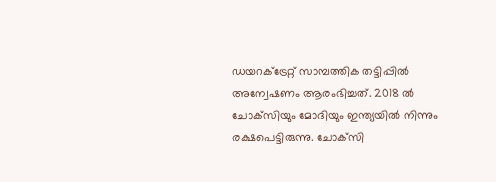ഡയറക്ട്രേറ്റ് സാമ്പത്തിക തട്ടിപ്പില്‍ അന്വേഷണം ആരംഭിച്ചത്. 2018 ല്‍ ചോക്‌സിയും മോദിയും ഇന്ത്യയില്‍ നിന്നും രക്ഷപെട്ടിരുന്നു. ചോക്‌സി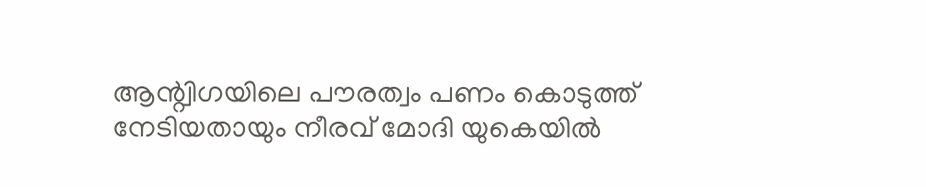ആന്റ്വിഗയിലെ പൗരത്വം പണം കൊടുത്ത് നേടിയതായും നീരവ് മോദി യുകെയില്‍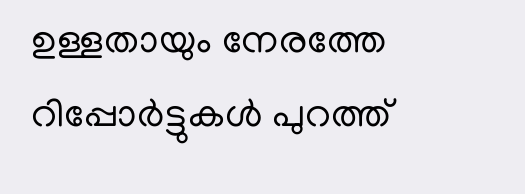ഉള്ളതായും നേരത്തേ റിപ്പോര്‍ട്ടുകള്‍ പുറത്ത്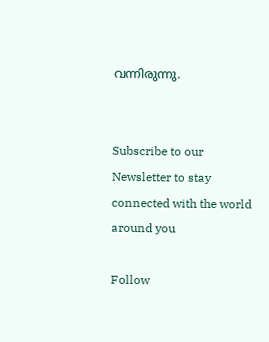വന്നിരുന്നു.


Subscribe to our Newsletter to stay connected with the world around you

Follow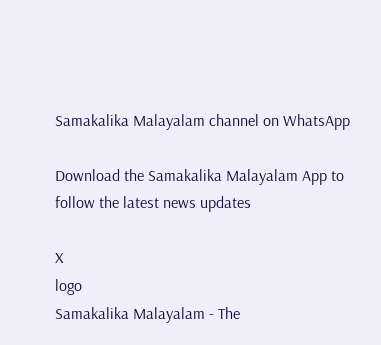Samakalika Malayalam channel on WhatsApp

Download the Samakalika Malayalam App to follow the latest news updates

X
logo
Samakalika Malayalam - The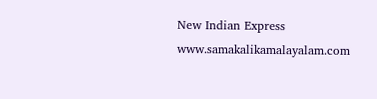New Indian Express
www.samakalikamalayalam.com